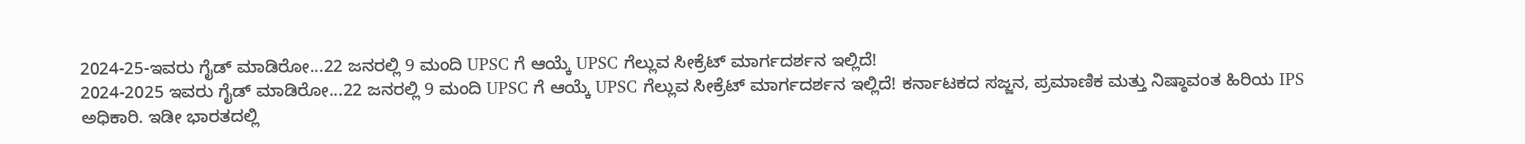2024-25-ಇವರು ಗೈಡ್ ಮಾಡಿರೋ...22 ಜನರಲ್ಲಿ 9 ಮಂದಿ UPSC ಗೆ ಆಯ್ಕೆ UPSC ಗೆಲ್ಲುವ ಸೀಕ್ರೆಟ್ ಮಾರ್ಗದರ್ಶನ ಇಲ್ಲಿದೆ!
2024-2025 ಇವರು ಗೈಡ್ ಮಾಡಿರೋ...22 ಜನರಲ್ಲಿ 9 ಮಂದಿ UPSC ಗೆ ಆಯ್ಕೆ UPSC ಗೆಲ್ಲುವ ಸೀಕ್ರೆಟ್ ಮಾರ್ಗದರ್ಶನ ಇಲ್ಲಿದೆ! ಕರ್ನಾಟಕದ ಸಜ್ಜನ, ಪ್ರಮಾಣಿಕ ಮತ್ತು ನಿಷ್ಠಾವಂತ ಹಿರಿಯ IPS ಅಧಿಕಾರಿ. ಇಡೀ ಭಾರತದಲ್ಲಿ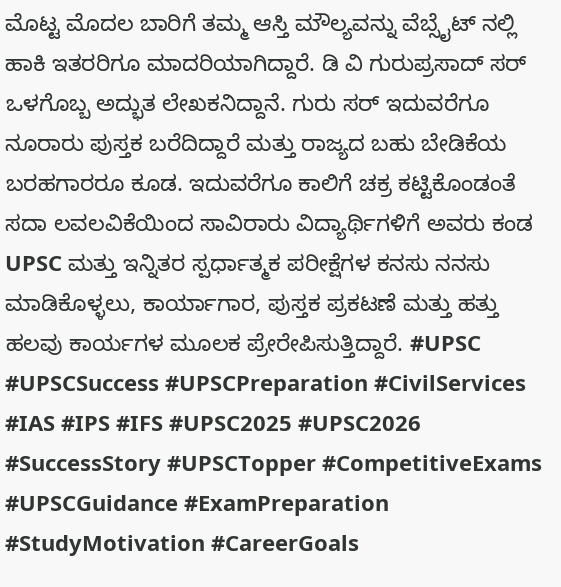ಮೊಟ್ಟ ಮೊದಲ ಬಾರಿಗೆ ತಮ್ಮ ಆಸ್ತಿ ಮೌಲ್ಯವನ್ನು ವೆಬ್ಸೈಟ್ ನಲ್ಲಿ ಹಾಕಿ ಇತರರಿಗೂ ಮಾದರಿಯಾಗಿದ್ದಾರೆ. ಡಿ ವಿ ಗುರುಪ್ರಸಾದ್ ಸರ್ ಒಳಗೊಬ್ಬ ಅದ್ಭುತ ಲೇಖಕನಿದ್ದಾನೆ. ಗುರು ಸರ್ ಇದುವರೆಗೂ ನೂರಾರು ಪುಸ್ತಕ ಬರೆದಿದ್ದಾರೆ ಮತ್ತು ರಾಜ್ಯದ ಬಹು ಬೇಡಿಕೆಯ ಬರಹಗಾರರೂ ಕೂಡ. ಇದುವರೆಗೂ ಕಾಲಿಗೆ ಚಕ್ರ ಕಟ್ಟಿಕೊಂಡಂತೆ ಸದಾ ಲವಲವಿಕೆಯಿಂದ ಸಾವಿರಾರು ವಿದ್ಯಾರ್ಥಿಗಳಿಗೆ ಅವರು ಕಂಡ UPSC ಮತ್ತು ಇನ್ನಿತರ ಸ್ಪರ್ಧಾತ್ಮಕ ಪರೀಕ್ಷೆಗಳ ಕನಸು ನನಸು ಮಾಡಿಕೊಳ್ಳಲು, ಕಾರ್ಯಾಗಾರ, ಪುಸ್ತಕ ಪ್ರಕಟಣೆ ಮತ್ತು ಹತ್ತು ಹಲವು ಕಾರ್ಯಗಳ ಮೂಲಕ ಪ್ರೇರೇಪಿಸುತ್ತಿದ್ದಾರೆ. #UPSC #UPSCSuccess #UPSCPreparation #CivilServices #IAS #IPS #IFS #UPSC2025 #UPSC2026 #SuccessStory #UPSCTopper #CompetitiveExams #UPSCGuidance #ExamPreparation #StudyMotivation #CareerGoals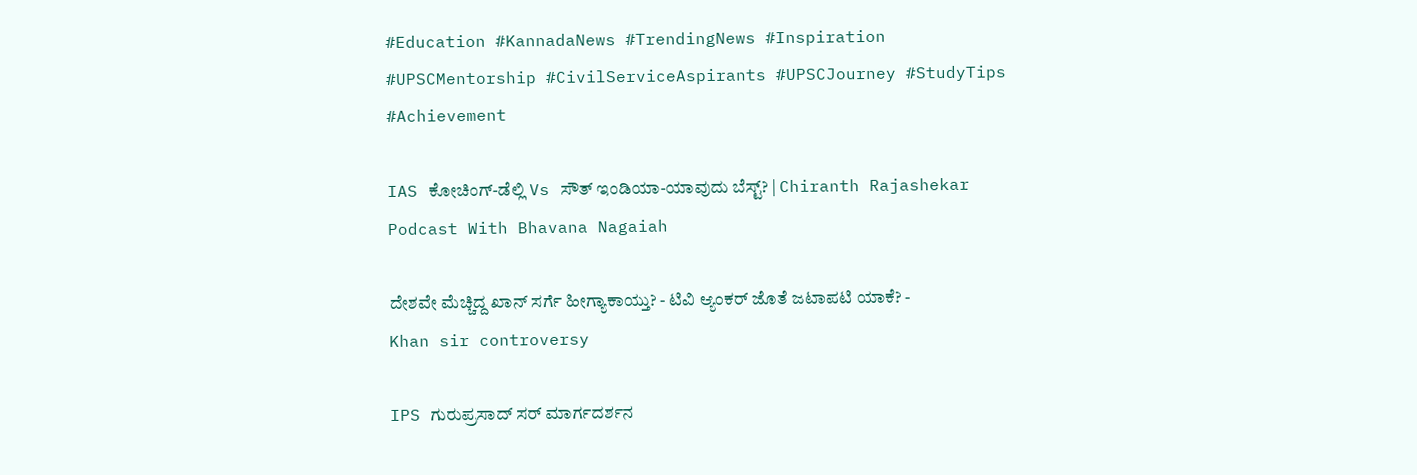#Education #KannadaNews #TrendingNews #Inspiration #UPSCMentorship #CivilServiceAspirants #UPSCJourney #StudyTips #Achievement

IAS ಕೋಚಿಂಗ್-ಡೆಲ್ಲಿ Vs ಸೌತ್ ಇಂಡಿಯಾ-ಯಾವುದು ಬೆಸ್ಟ್? | Chiranth Rajashekar Podcast With Bhavana Nagaiah

ದೇಶವೇ ಮೆಚ್ಚಿದ್ದ ಖಾನ್ ಸರ್ಗೆ ಹೀಗ್ಯಾಕಾಯ್ತು? - ಟಿವಿ ಆ್ಯಂಕರ್ ಜೊತೆ ಜಟಾಪಟಿ ಯಾಕೆ? - Khan sir controversy

IPS ಗುರುಪ್ರಸಾದ್ ಸರ್ ಮಾರ್ಗದರ್ಶನ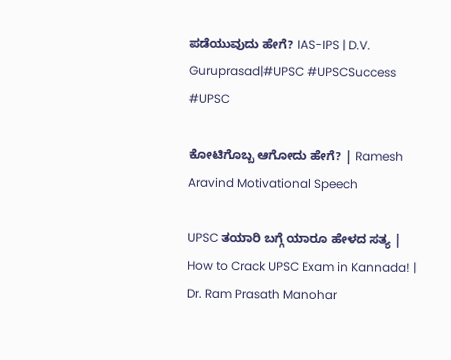ಪಡೆಯುವುದು ಹೇಗೆ? IAS-IPS | D.V. Guruprasad|#UPSC #UPSCSuccess #UPSC

ಕೋಟಿಗೊಬ್ಬ ಆಗೋದು ಹೇಗೆ? | Ramesh Aravind Motivational Speech

UPSC ತಯಾರಿ ಬಗ್ಗೆ ಯಾರೂ ಹೇಳದ ಸತ್ಯ | How to Crack UPSC Exam in Kannada! | Dr. Ram Prasath Manohar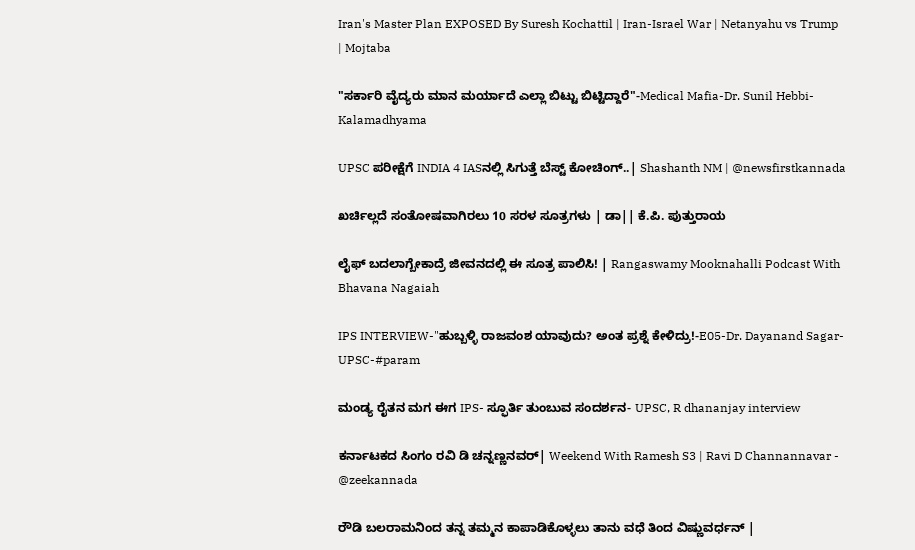Iran's Master Plan EXPOSED By Suresh Kochattil | Iran-Israel War | Netanyahu vs Trump | Mojtaba

"ಸರ್ಕಾರಿ ವೈದ್ಯರು ಮಾನ ಮರ್ಯಾದೆ ಎಲ್ಲಾ ಬಿಟ್ಟು ಬಿಟ್ಟಿದ್ದಾರೆ"-Medical Mafia-Dr. Sunil Hebbi-Kalamadhyama

UPSC ಪರೀಕ್ಷೆಗೆ INDIA 4 IASನಲ್ಲಿ ಸಿಗುತ್ತೆ ಬೆಸ್ಟ್ ಕೋಚಿಂಗ್..| Shashanth NM | @newsfirstkannada

ಖರ್ಚಿಲ್ಲದೆ ಸಂತೋಷವಾಗಿರಲು 10 ಸರಳ ಸೂತ್ರಗಳು | ಡಾ|| ಕೆ.ಪಿ. ಪುತ್ತುರಾಯ

ಲೈಫ್ ಬದಲಾಗ್ಬೇಕಾದ್ರೆ ಜೀವನದಲ್ಲಿ ಈ ಸೂತ್ರ ಪಾಲಿಸಿ! | Rangaswamy Mooknahalli Podcast With Bhavana Nagaiah

IPS INTERVIEW-"ಹುಬ್ಬಳ್ಳಿ ರಾಜವಂಶ ಯಾವುದು? ಅಂತ ಪ್ರಶ್ನೆ ಕೇಳಿದ್ರು!-E05-Dr. Dayanand Sagar-UPSC-#param

ಮಂಡ್ಯ ರೈತನ ಮಗ ಈಗ IPS- ಸ್ಫೂರ್ತಿ ತುಂಬುವ ಸಂದರ್ಶನ- UPSC, R dhananjay interview

ಕರ್ನಾಟಕದ ಸಿಂಗಂ ರವಿ ಡಿ ಚನ್ನಣ್ಣನವರ್| Weekend With Ramesh S3 | Ravi D Channannavar - @zeekannada

ರೌಡಿ ಬಲರಾಮನಿಂದ ತನ್ನ ತಮ್ಮನ ಕಾಪಾಡಿಕೊಳ್ಳಲು ತಾನು ವಧೆ ತಿಂದ ವಿಷ್ಣುವರ್ಧನ್ |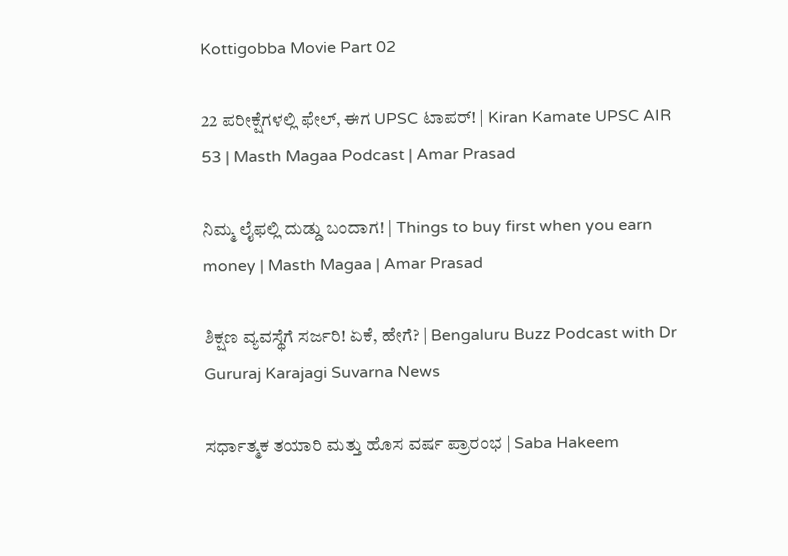Kottigobba Movie Part 02

22 ಪರೀಕ್ಷೆಗಳಲ್ಲಿ ಫೇಲ್, ಈಗ UPSC ಟಾಪರ್! | Kiran Kamate UPSC AIR 53 | Masth Magaa Podcast | Amar Prasad

ನಿಮ್ಮ ಲೈಫಲ್ಲಿ ದುಡ್ಡು ಬಂದಾಗ! | Things to buy first when you earn money | Masth Magaa | Amar Prasad

ಶಿಕ್ಷಣ ವ್ಯವಸ್ಥೆಗೆ ಸರ್ಜರಿ! ಏಕೆ, ಹೇಗೆ? | Bengaluru Buzz Podcast with Dr Gururaj Karajagi Suvarna News

ಸರ್ಧಾತ್ಮಕ ತಯಾರಿ ಮತ್ತು ಹೊಸ ವರ್ಷ ಪ್ರಾರಂಭ | Saba Hakeem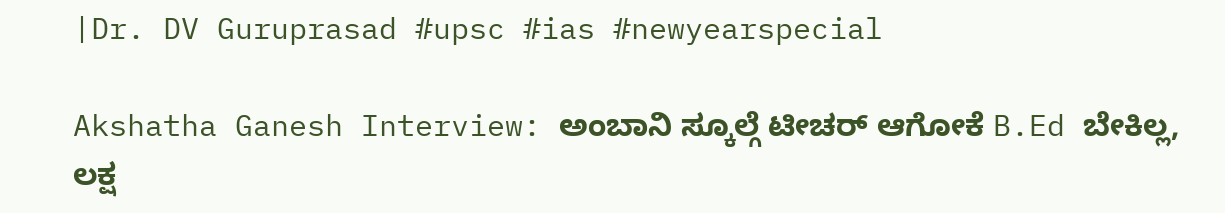|Dr. DV Guruprasad #upsc #ias #newyearspecial

Akshatha Ganesh Interview: ಅಂಬಾನಿ ಸ್ಕೂಲ್ಗೆ ಟೀಚರ್ ಆಗೋಕೆ B.Ed ಬೇಕಿಲ್ಲ, ಲಕ್ಷ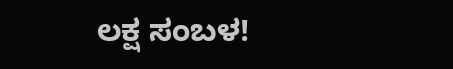ಲಕ್ಷ ಸಂಬಳ!